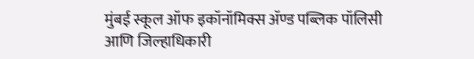मुंबई स्कूल ऑफ इकॉनॉमिक्स ॲण्ड पब्लिक पॉलिसी आणि जिल्हाधिकारी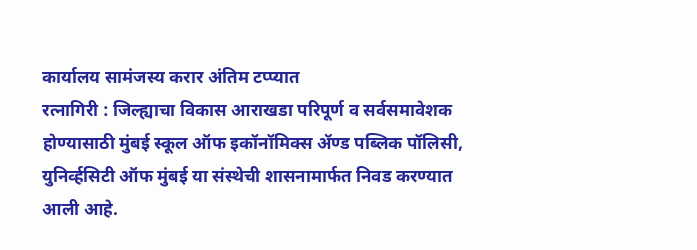कार्यालय सामंजस्य करार अंतिम टप्प्यात
रत्नागिरी : जिल्ह्याचा विकास आराखडा परिपूर्ण व सर्वसमावेशक होण्यासाठी मुंबई स्कूल ऑफ इकॉनॉमिक्स ॲण्ड पब्लिक पॉलिसी, युनिर्व्हसिटी ऑफ मुंबई या संस्थेची शासनामार्फत निवड करण्यात आली आहे.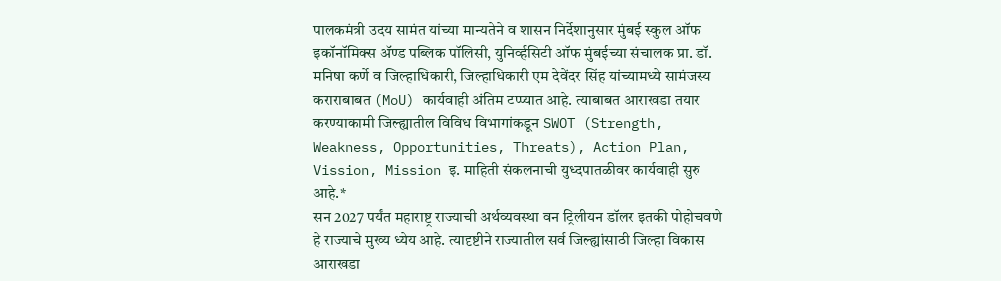पालकमंत्री उदय सामंत यांच्या मान्यतेने व शासन निर्देशानुसार मुंबई स्कुल ऑफ इकॉनॉमिक्स ॲण्ड पब्लिक पॉलिसी, युनिर्व्हसिटी ऑफ मुंबईच्या संचालक प्रा. डॉ. मनिषा कर्णे व जिल्हाधिकारी, जिल्हाधिकारी एम देवेंदर सिंह यांच्यामध्ये सामंजस्य कराराबाबत (MoU) कार्यवाही अंतिम टप्प्यात आहे. त्याबाबत आराखडा तयार करण्याकामी जिल्ह्यातील विविध विभागांकडून SWOT (Strength, Weakness, Opportunities, Threats), Action Plan, Vission, Mission इ. माहिती संकलनाची युध्दपातळीवर कार्यवाही सुरु आहे.*
सन 2027 पर्यंत महाराष्ट्र राज्याची अर्थव्यवस्था वन ट्रिलीयन डॉलर इतकी पोहोचवणे हे राज्याचे मुख्य ध्येय आहे. त्यादृष्टीने राज्यातील सर्व जिल्ह्यांसाठी जिल्हा विकास आराखडा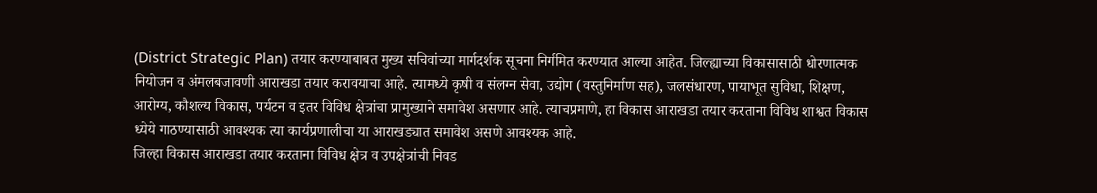(District Strategic Plan) तयार करण्याबाबत मुख्य सचिवांच्या मार्गदर्शक सूचना निर्गमित करण्यात आल्या आहेत. जिल्ह्याच्या विकासासाठी धोरणात्मक नियोजन व अंमलबजावणी आराखडा तयार करावयाचा आहे. त्यामध्ये कृषी व संलग्न सेवा, उद्योग (वस्तुनिर्माण सह), जलसंधारण, पायाभूत सुविधा, शिक्षण, आरोग्य, कौशल्य विकास, पर्यटन व इतर विविध क्षेत्रांचा प्रामुख्याने समावेश असणार आहे. त्याचप्रमाणे, हा विकास आराखडा तयार करताना विविध शाश्वत विकास ध्येये गाठण्यासाठी आवश्यक त्या कार्यप्रणालीचा या आराखड्यात समावेश असणे आवश्यक आहे.
जिल्हा विकास आराखडा तयार करताना विविध क्षेत्र व उपक्षेत्रांची निवड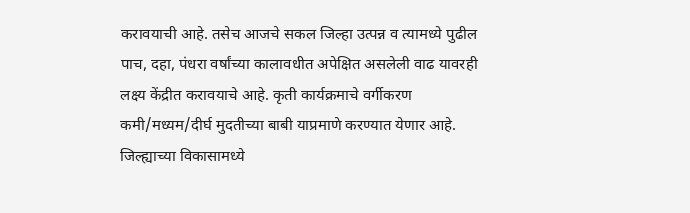करावयाची आहे. तसेच आजचे सकल जिल्हा उत्पन्न व त्यामध्ये पुढील पाच, दहा, पंधरा वर्षांच्या कालावधीत अपेक्षित असलेली वाढ यावरही लक्ष्य केंद्रीत करावयाचे आहे. कृती कार्यक्रमाचे वर्गीकरण कमी/मध्यम/दीर्घ मुदतीच्या बाबी याप्रमाणे करण्यात येणार आहे.
जिल्ह्याच्या विकासामध्ये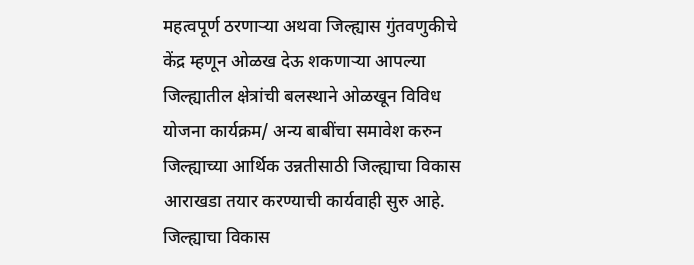महत्वपूर्ण ठरणाऱ्या अथवा जिल्ह्यास गुंतवणुकीचे केंद्र म्हणून ओळख देऊ शकणाऱ्या आपल्या जिल्ह्यातील क्षेत्रांची बलस्थाने ओळखून विविध योजना कार्यक्रम/ अन्य बाबींचा समावेश करुन जिल्ह्याच्या आर्थिक उन्नतीसाठी जिल्ह्याचा विकास आराखडा तयार करण्याची कार्यवाही सुरु आहे. जिल्ह्याचा विकास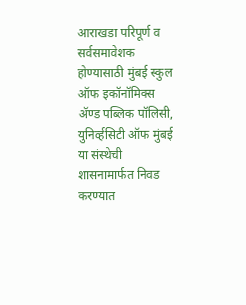आराखडा परिपूर्ण व सर्वसमावेशक होण्यासाठी मुंबई स्कुल ऑफ इकॉनॉमिक्स ॲण्ड पब्लिक पॉलिसी, युनिर्व्हसिटी ऑफ मुंबई या संस्थेची शासनामार्फत निवड करण्यात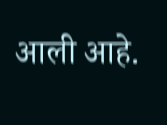आली आहे.